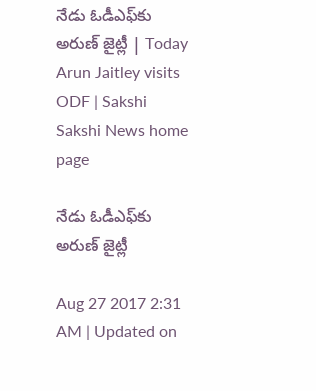నేడు ఓడీఎఫ్‌కు అరుణ్‌ జైట్లీ | Today Arun Jaitley visits ODF | Sakshi
Sakshi News home page

నేడు ఓడీఎఫ్‌కు అరుణ్‌ జైట్లీ

Aug 27 2017 2:31 AM | Updated on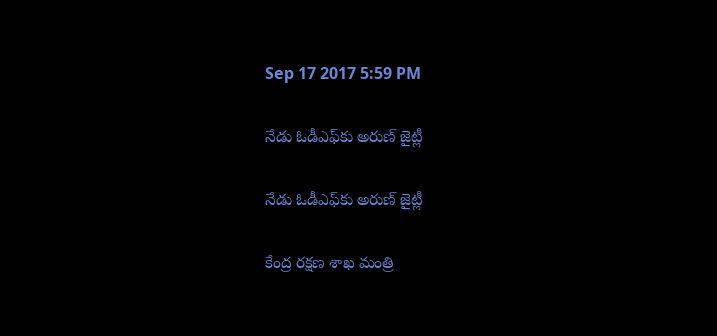Sep 17 2017 5:59 PM

నేడు ఓడీఎఫ్‌కు అరుణ్‌ జైట్లీ

నేడు ఓడీఎఫ్‌కు అరుణ్‌ జైట్లీ

కేంద్ర రక్షణ శాఖ మంత్రి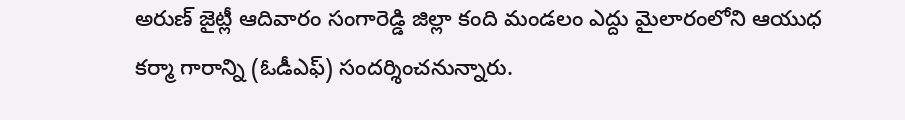అరుణ్‌ జైట్లీ ఆదివారం సంగారెడ్డి జిల్లా కంది మండలం ఎద్దు మైలారంలోని ఆయుధ కర్మా గారాన్ని (ఓడీఎఫ్‌) సందర్శించనున్నారు.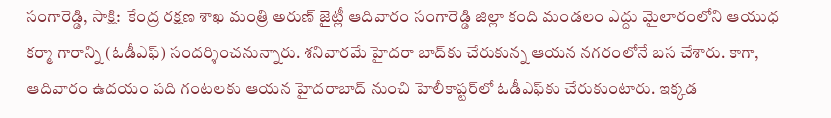సంగారెడ్డి, సాక్షి:  కేంద్ర రక్షణ శాఖ మంత్రి అరుణ్‌ జైట్లీ ఆదివారం సంగారెడ్డి జిల్లా కంది మండలం ఎద్దు మైలారంలోని ఆయుధ కర్మా గారాన్ని (ఓడీఎఫ్‌) సందర్శించనున్నారు. శనివారమే హైదరా బాద్‌కు చేరుకున్న ఆయన నగరంలోనే బస చేశారు. కాగా, ఆదివారం ఉదయం పది గంటలకు ఆయన హైదరాబాద్‌ నుంచి హెలీకాప్టర్‌లో ఓడీఎఫ్‌కు చేరుకుంటారు. ఇక్కడ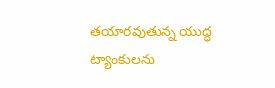తయారవుతున్న యుద్ధ ట్యాంకులను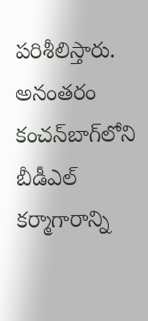పరిశీలిస్తారు. అనంతరం కంచన్‌బాగ్‌లోని బీడీఎల్‌ కర్మాగారాన్ని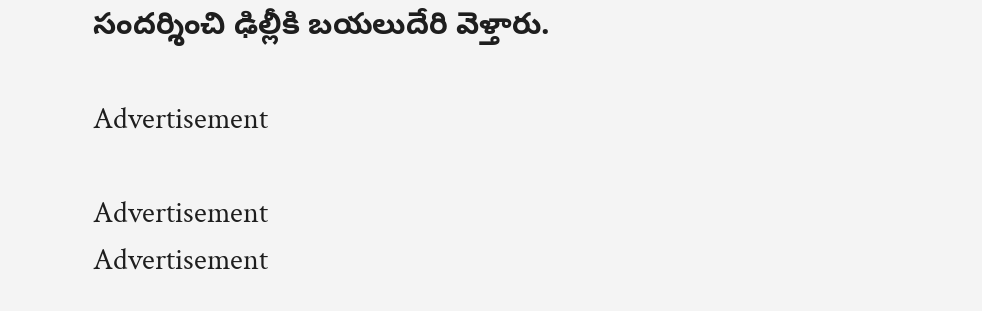సందర్శించి ఢిల్లీకి బయలుదేరి వెళ్తారు.

Advertisement

Advertisement
Advertisement